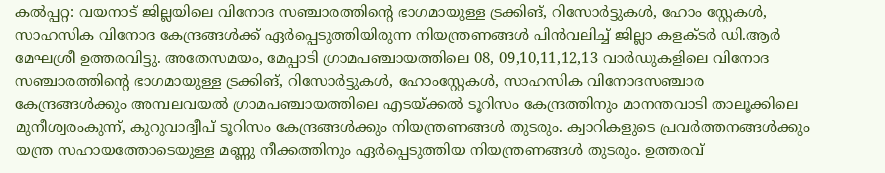കൽപ്പറ്റ: വയനാട് ജില്ലയിലെ വിനോദ സഞ്ചാരത്തിന്റെ ഭാഗമായുള്ള ട്രക്കിങ്, റിസോർട്ടുകൾ, ഹോം സ്റ്റേകൾ, സാഹസിക വിനോദ കേന്ദ്രങ്ങൾക്ക് ഏർപ്പെടുത്തിയിരുന്ന നിയന്ത്രണങ്ങൾ പിൻവലിച്ച് ജില്ലാ കളക്ടർ ഡി.ആർ മേഘശ്രീ ഉത്തരവിട്ടു. അതേസമയം, മേപ്പാടി ഗ്രാമപഞ്ചായത്തിലെ 08, 09,10,11,12,13 വാർഡുകളിലെ വിനോദ സഞ്ചാരത്തിന്റെ ഭാഗമായുള്ള ട്രക്കിങ്, റിസോർട്ടുകൾ, ഹോംസ്റ്റേകൾ, സാഹസിക വിനോദസഞ്ചാര കേന്ദ്രങ്ങൾക്കും അമ്പലവയൽ ഗ്രാമപഞ്ചായത്തിലെ എടയ്ക്കൽ ടൂറിസം കേന്ദ്രത്തിനും മാനന്തവാടി താലൂക്കിലെ മുനീശ്വരംകുന്ന്, കുറുവാദ്വീപ് ടൂറിസം കേന്ദ്രങ്ങൾക്കും നിയന്ത്രണങ്ങൾ തുടരും. ക്വാറികളുടെ പ്രവർത്തനങ്ങൾക്കും യന്ത്ര സഹായത്തോടെയുള്ള മണ്ണു നീക്കത്തിനും ഏർപ്പെടുത്തിയ നിയന്ത്രണങ്ങൾ തുടരും. ഉത്തരവ്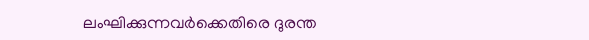ലംഘിക്കുന്നവർക്കെതിരെ ദുരന്ത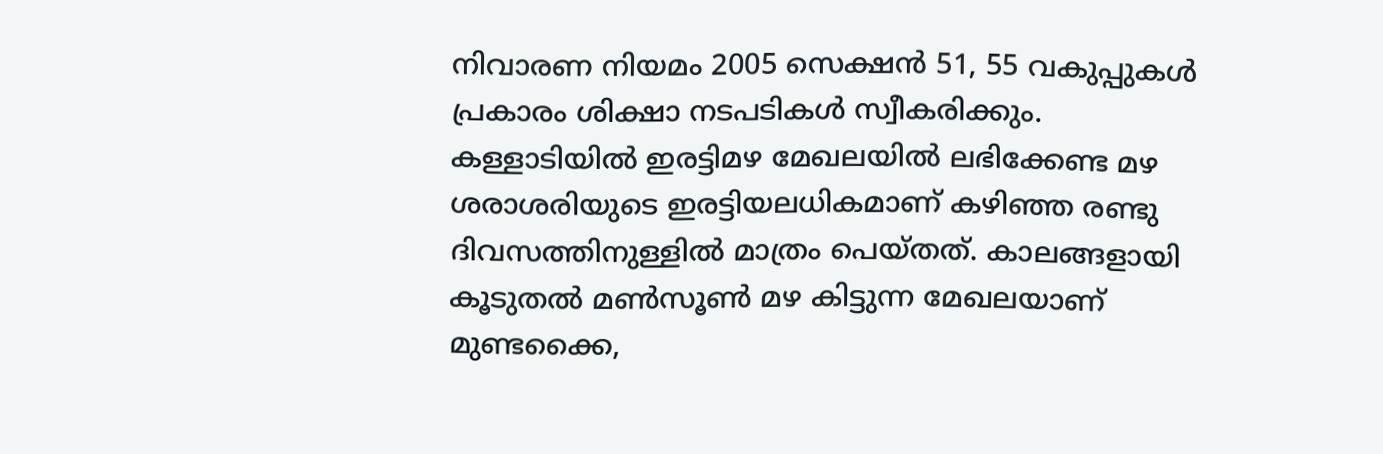നിവാരണ നിയമം 2005 സെക്ഷൻ 51, 55 വകുപ്പുകൾ പ്രകാരം ശിക്ഷാ നടപടികൾ സ്വീകരിക്കും.
കള്ളാടിയിൽ ഇരട്ടിമഴ മേഖലയിൽ ലഭിക്കേണ്ട മഴ ശരാശരിയുടെ ഇരട്ടിയലധികമാണ് കഴിഞ്ഞ രണ്ടു ദിവസത്തിനുള്ളിൽ മാത്രം പെയ്തത്. കാലങ്ങളായി കൂടുതൽ മൺസൂൺ മഴ കിട്ടുന്ന മേഖലയാണ് മുണ്ടക്കൈ,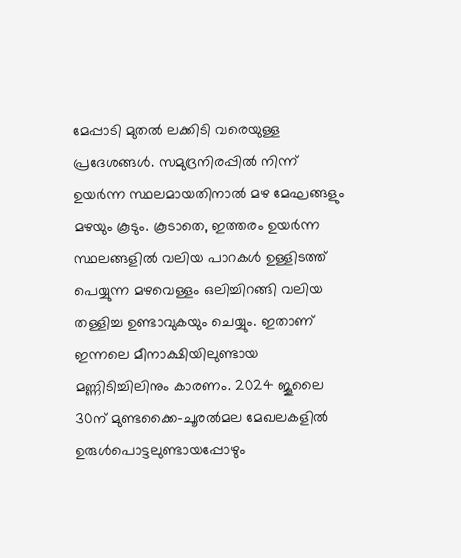മേപ്പാടി മുതൽ ലക്കിടി വരെയുള്ള പ്രദേശങ്ങൾ. സമുദ്രനിരപ്പിൽ നിന്ന് ഉയർന്ന സ്ഥലമായതിനാൽ മഴ മേഘങ്ങളും മഴയും കൂടും. കൂടാതെ, ഇത്തരം ഉയർന്ന സ്ഥലങ്ങളിൽ വലിയ പാറകൾ ഉള്ളിടത്ത് പെയ്യുന്ന മഴവെള്ളം ഒലിച്ചിറങ്ങി വലിയ തള്ളിച്ച ഉണ്ടാവുകയും ചെയ്യും. ഇതാണ് ഇന്നലെ മീനാക്ഷിയിലുണ്ടായ മണ്ണിടിച്ചിലിനും കാരണം. 2024 ജൂലൈ 30ന് മുണ്ടക്കൈ–ചൂരൽമല മേഖലകളിൽ ഉരുൾപൊട്ടലുണ്ടായപ്പോഴും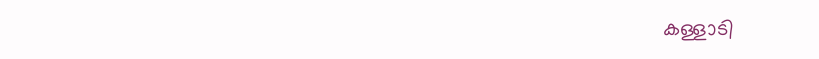കള്ളാടി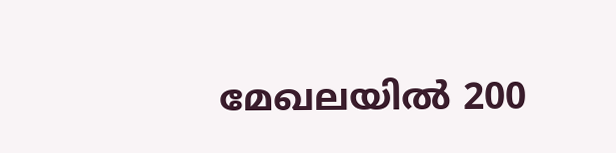മേഖലയിൽ 200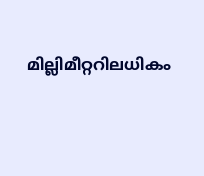മില്ലിമീറ്ററിലധികം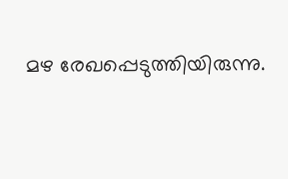മഴ രേഖപ്പെടുത്തിയിരുന്നു.